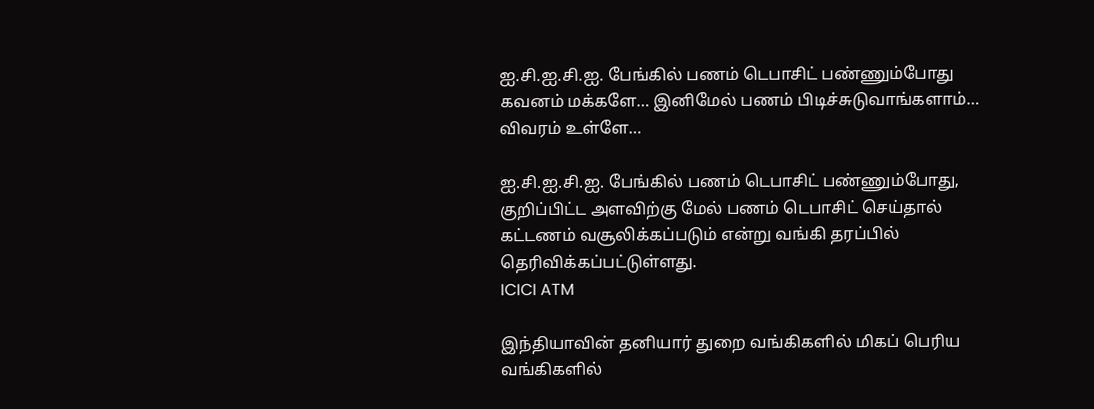ஐ.சி.ஐ.சி.ஐ. பேங்கில் பணம் டெபாசிட் பண்ணும்போது கவனம் மக்களே… இனிமேல் பணம் பிடிச்சுடுவாங்களாம்… விவரம் உள்ளே…

ஐ.சி.ஐ.சி.ஐ. பேங்கில் பணம் டெபாசிட் பண்ணும்போது, குறிப்பிட்ட அளவிற்கு மேல் பணம் டெபாசிட் செய்தால் கட்டணம் வசூலிக்கப்படும் என்று வங்கி தரப்பில் தெரிவிக்கப்பட்டுள்ளது.
ICICI ATM

இந்தியாவின் தனியார் துறை வங்கிகளில் மிகப் பெரிய வங்கிகளில்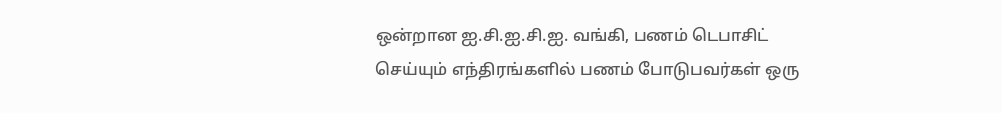ஒன்றான ஐ.சி.ஐ.சி.ஐ. வங்கி, பணம் டெபாசிட்  செய்யும் எந்திரங்களில் பணம் போடுபவர்கள் ஒரு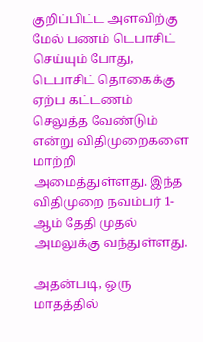குறிப்பிட்ட அளவிற்கு மேல் பணம் டெபாசிட் செய்யும் போது, டெபாசிட் தொகைக்கு ஏற்ப கட்டணம்  செலுத்த வேண்டும் என்று விதிமுறைகளை மாற்றி அமைத்துள்ளது. இந்த விதிமுறை நவம்பர் 1-ஆம் தேதி முதல் அமலுக்கு வந்துள்ளது.

அதன்படி, ஒரு மாதத்தில்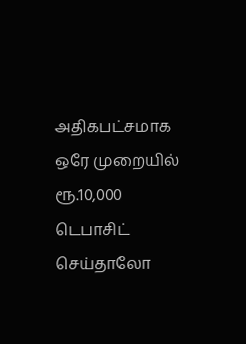அதிகபட்சமாக ஒரே முறையில் ரூ.10,000 டெபாசிட் செய்தாலோ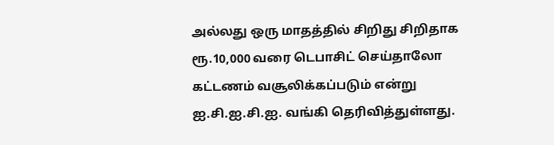அல்லது ஒரு மாதத்தில் சிறிது சிறிதாக ரூ.10,000 வரை டெபாசிட் செய்தாலோ கட்டணம் வசூலிக்கப்படும் என்று ஐ.சி.ஐ.சி.ஐ. வங்கி தெரிவித்துள்ளது.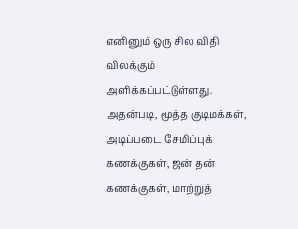எனினும் ஒரு சில விதி விலக்கும் அளிக்கப்பட்டுள்ளது. அதன்படி, மூத்த குடிமக்கள், அடிப்படை சேமிப்புக் கணக்குகள், ஜன் தன் கணக்குகள், மாற்றுத்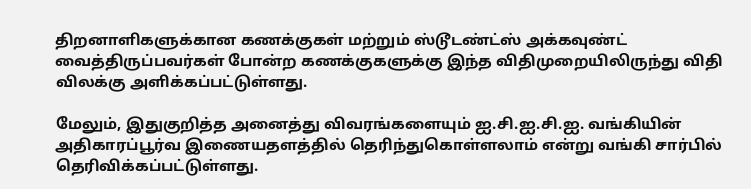திறனாளிகளுக்கான கணக்குகள் மற்றும் ஸ்டூடண்ட்ஸ் அக்கவுண்ட் வைத்திருப்பவர்கள் போன்ற கணக்குகளுக்கு இந்த விதிமுறையிலிருந்து விதி விலக்கு அளிக்கப்பட்டுள்ளது.

மேலும், இதுகுறித்த அனைத்து விவரங்களையும் ஐ.சி.ஐ.சி.ஐ. வங்கியின் அதிகாரப்பூர்வ இணையதளத்தில் தெரிந்துகொள்ளலாம் என்று வங்கி சார்பில் தெரிவிக்கப்பட்டுள்ளது.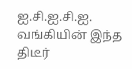ஐ.சி.ஐ.சி.ஐ. வங்கியின் இந்த திடீர்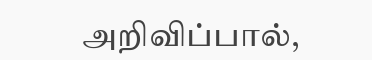அறிவிப்பால்,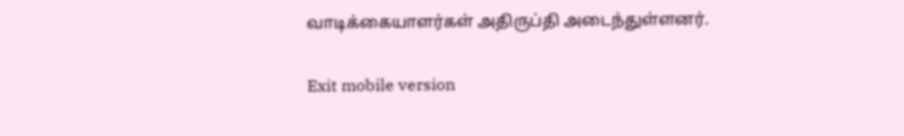வாடிக்கையாளர்கள் அதிருப்தி அடைந்துள்ளனர்.

Exit mobile version